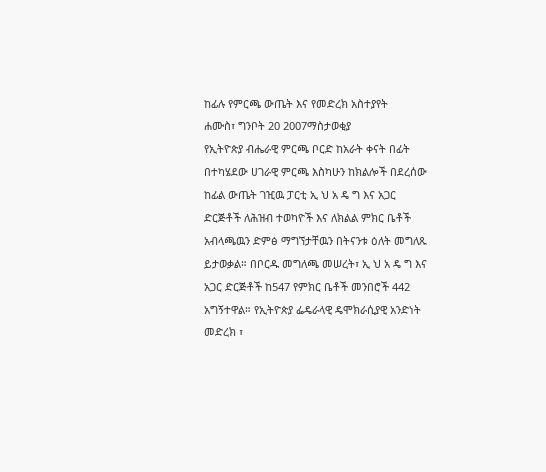ከፊሉ የምርጫ ውጤት እና የመድረክ አስተያየት
ሐሙስ፣ ግንቦት 20 2007ማስታወቂያ
የኢትዮጵያ ብሔራዊ ምርጫ ቦርድ ከአራት ቀናት በፊት በተካሄደው ሀገራዊ ምርጫ እስካሁን ከክልሎች በደረሰው ከፊል ውጤት ገዢዉ ፓርቲ ኢ ህ አ ዴ ግ እና አጋር ድርጅቶች ለሕዝብ ተወካዮች እና ለክልል ምክር ቤቶች አብላጫዉን ድምፅ ማግኘታቸዉን በትናንቱ ዕለት መግለጹ ይታወቃል። በቦርዱ መግለጫ መሠረት፣ ኢ ህ አ ዴ ግ እና አጋር ድርጅቶች ከ547 የምክር ቤቶች መንበሮች 442 አግኝተዋል። የኢትዮጵያ ፌዴራላዊ ዴሞክራሲያዊ አንድነት መድረክ ፣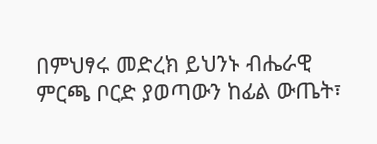በምህፃሩ መድረክ ይህንኑ ብሔራዊ ምርጫ ቦርድ ያወጣውን ከፊል ውጤት፣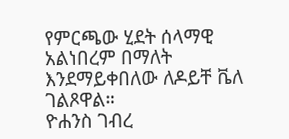የምርጫው ሂደት ሰላማዊ አልነበረም በማለት እንደማይቀበለው ለዶይቸ ቬለ ገልጾዋል።
ዮሐንስ ገብረ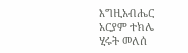እግዚአብሔር
አርያም ተክሌ
ሂሩት መለሰ